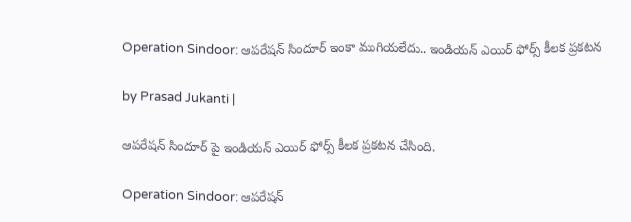Operation Sindoor: ఆపరేషన్ సిందూర్ ఇంకా ముగియలేదు.. ఇండియన్ ఎయిర్ ఫోర్స్ కీలక ప్రకటన

by Prasad Jukanti |

ఆపరేషన్ సిందూర్ పై ఇండియన్ ఎయిర్ ఫోర్స్ కీలక ప్రకటన చేసింది.

Operation Sindoor: ఆపరేషన్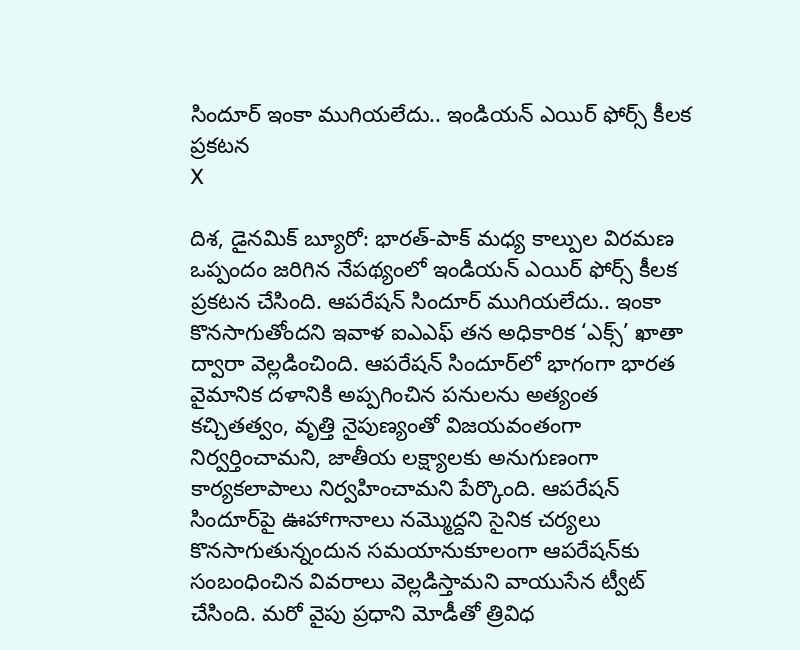సిందూర్ ఇంకా ముగియలేదు.. ఇండియన్ ఎయిర్ ఫోర్స్ కీలక ప్రకటన
X

దిశ, డైనమిక్ బ్యూరో: భారత్-పాక్ మధ్య కాల్పుల విరమణ ఒప్పందం జరిగిన నేపథ్యంలో ఇండియన్ ఎయిర్ ఫోర్స్ కీలక ప్రకటన చేసింది. ఆపరేషన్ సిందూర్ ముగియలేదు.. ఇంకా కొనసాగుతోందని ఇవాళ ఐఎఎఫ్ తన అధికారిక ‘ఎక్స్’ ఖాతా ద్వారా వెల్లడించింది. ఆపరేషన్ సిందూర్‌లో భాగంగా భారత వైమానిక దళానికి అప్పగించిన పనులను అత్యంత కచ్చితత్వం, వృత్తి నైపుణ్యంతో విజయవంతంగా నిర్వర్తించామని, జాతీయ లక్ష్యాలకు అనుగుణంగా కార్యకలాపాలు నిర్వహించామని పేర్కొంది. ఆపరేషన్ సిందూర్‌పై ఊహాగానాలు నమ్మొద్దని సైనిక చర్యలు కొనసాగుతున్నందున సమయానుకూలంగా ఆపరేషన్‌కు సంబంధించిన వివరాలు వెల్లడిస్తామని వాయుసేన ట్వీట్ చేసింది. మరో వైపు ప్రధాని మోడీతో త్రివిధ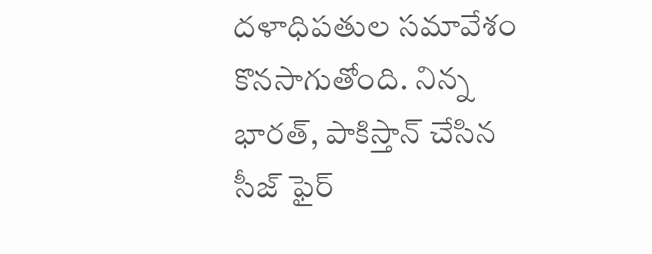దళాధిపతుల సమావేశం కొనసాగుతోంది. నిన్న భారత్, పాకిస్తాన్ చేసిన సీజ్ ఫైర్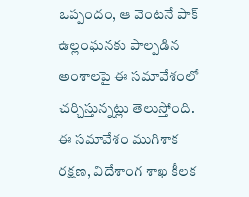ఒప్పందం, ఆ వెంటనే పాక్ ఉల్లంఘనకు పాల్పడిన అంశాలపై ఈ సమావేశంలో చర్చిస్తున్నట్లు తెలుస్తోంది. ఈ సమావేశం ముగిశాక రక్షణ, విదేశాంగ శాఖ కీలక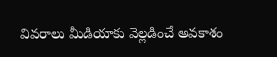వివరాలు మీడియాకు వెల్లడించే అవకాశం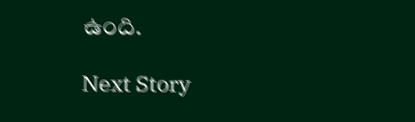ఉంది.

Next Story